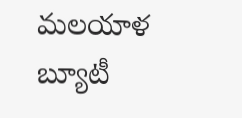మలయాళ బ్యూటీ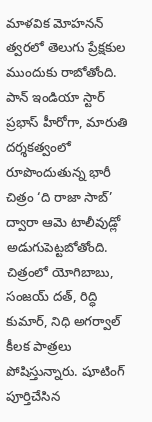మాళవిక మోహనన్ త్వరలో తెలుగు ప్రేక్షకుల ముందుకు రాబోతోంది. పాన్ ఇండియా స్టార్ ప్రభాస్ హీరోగా, మారుతి దర్శకత్వంలో రూపొందుతున్న భారీ చిత్రం ‘ది రాజా సాబ్’ ద్వారా ఆమె టాలీవుడ్లో అడుగుపెట్టబోతోంది. చిత్రంలో యోగిబాబు, సంజయ్ దత్, రిద్ధి కుమార్, నిధి అగర్వాల్ కీలక పాత్రలు పోషిస్తున్నారు. షూటింగ్ పూర్తిచేసిన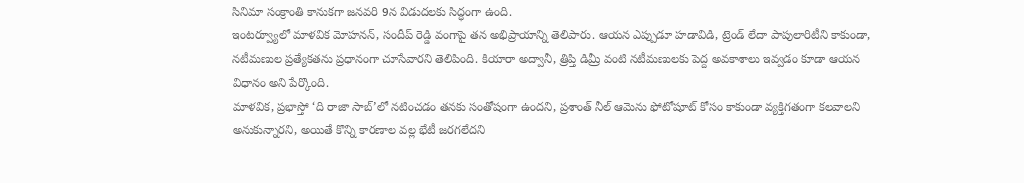సినిమా సంక్రాంతి కానుకగా జనవరి 9న విడుదలకు సిద్ధంగా ఉంది.
ఇంటర్వ్యూలో మాళవిక మోహనన్, సందీప్ రెడ్డి వంగాపై తన అభిప్రాయాన్ని తెలిపారు. ఆయన ఎప్పుడూ హడావిడి, ట్రెండ్ లేదా పాపులారిటీని కాకుండా, నటీమణుల ప్రత్యేకతను ప్రధానంగా చూసేవారని తెలిపింది. కియారా అద్వానీ, త్రిప్తి డిమ్రీ వంటి నటీమణులకు పెద్ద అవకాశాలు ఇవ్వడం కూడా ఆయన విధానం అని పేర్కొంది.
మాళవిక, ప్రభాస్తో ‘ది రాజా సాబ్’లో నటించడం తనకు సంతోషంగా ఉందని, ప్రశాంత్ నీల్ ఆమెను ఫోటోషూట్ కోసం కాకుండా వ్యక్తిగతంగా కలవాలని అనుకున్నారని, అయితే కొన్ని కారణాల వల్ల భేటీ జరగలేదని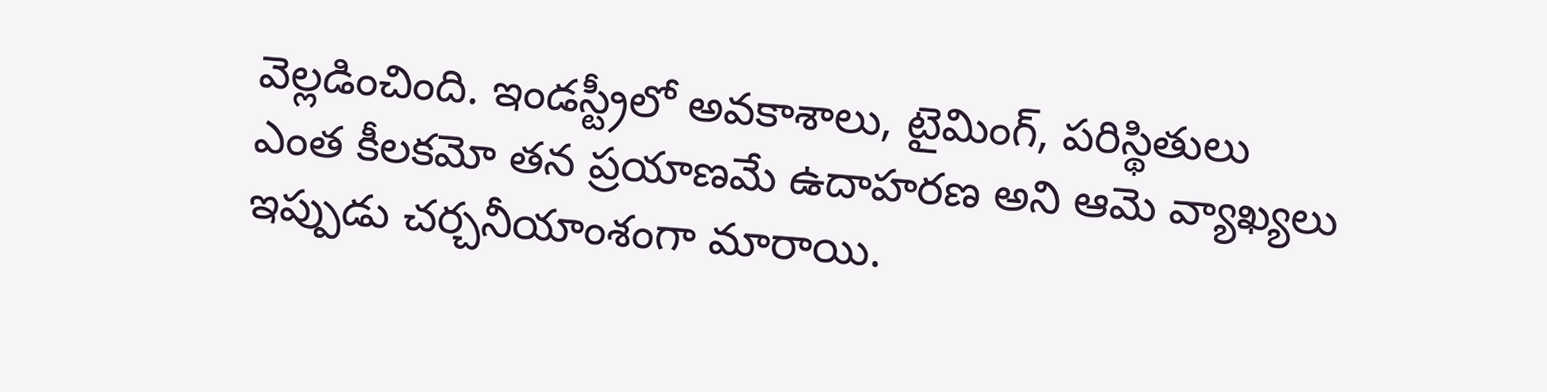వెల్లడించింది. ఇండస్ట్రీలో అవకాశాలు, టైమింగ్, పరిస్థితులు ఎంత కీలకమో తన ప్రయాణమే ఉదాహరణ అని ఆమె వ్యాఖ్యలు ఇప్పుడు చర్చనీయాంశంగా మారాయి.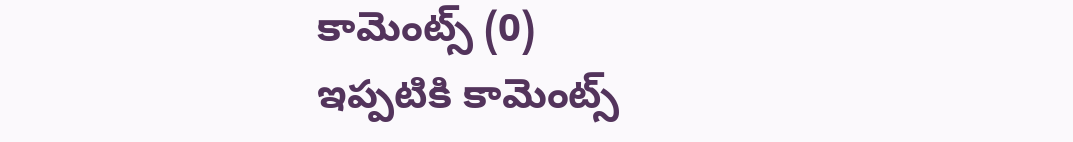కామెంట్స్ (0)
ఇప్పటికి కామెంట్స్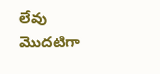లేవు
మొదటిగా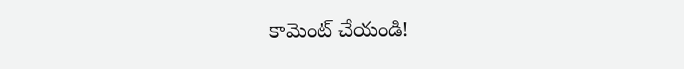కామెంట్ చేయండి!